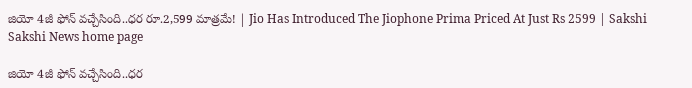జియో 4జీ ఫోన్ వచ్చేసింది..ధర రూ.2,599 మాత్రమే! | Jio Has Introduced The Jiophone Prima Priced At Just Rs 2599 | Sakshi
Sakshi News home page

జియో 4జీ ఫోన్ వచ్చేసింది..ధర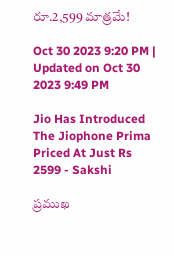రూ.2,599 మాత్రమే!

Oct 30 2023 9:20 PM | Updated on Oct 30 2023 9:49 PM

Jio Has Introduced The Jiophone Prima Priced At Just Rs 2599 - Sakshi

ప్రముఖ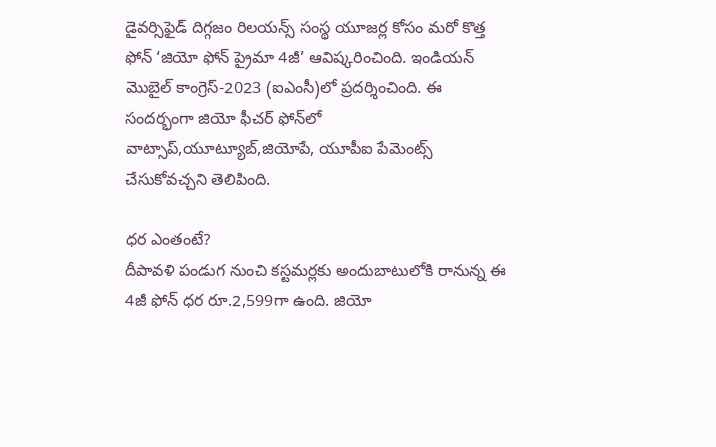డైవర్సిఫైడ్‌ దిగ్గజం రిలయన్స్‌ సంస్థ యూజర్ల కోసం మరో కొత్త ఫోన్ ‘జియో ఫోన్ ప్రైమా 4జీ’ ఆవిష్కరించింది. ఇండియన్ మొబైల్ కాంగ్రెస్-2023 (ఐఎంసీ)లో ప్రదర్శించింది. ఈ సందర్భంగా జియో ఫీచర్‌ ఫోన్‌లో వాట్సాప్‌,యూట్యూబ్‌,జియోపే, యూపీఐ పేమెంట్స్‌ చేసుకోవచ్చని తెలిపింది.

ధర ఎంతంటే?
దీపావళి పండుగ నుంచి కస్టమర్లకు అందుబాటులోకి రానున్న ఈ 4జీ ఫోన్‌ ధర రూ.2,599గా ఉంది. జియో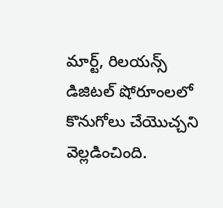మార్ట్‌, రిలయన్స్‌ డిజిటల్‌ షోరూంలలో కొనుగోలు చేయొచ్చని వెల్లడించింది.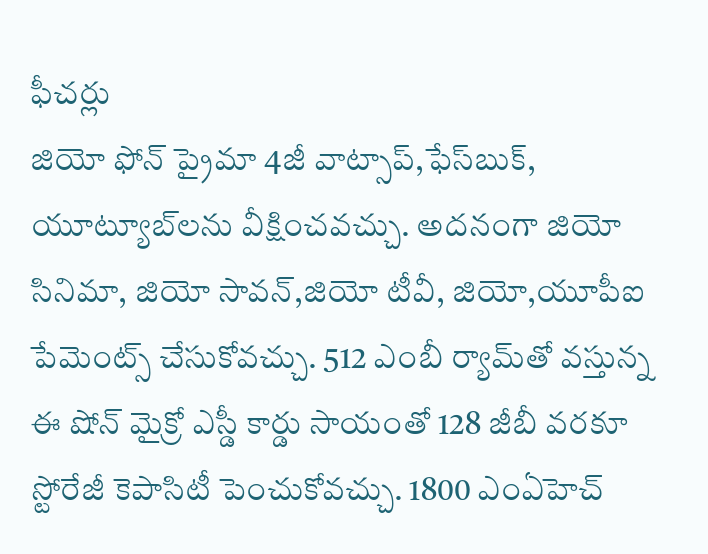ఫీచర్లు
జియో ఫోన్‌ ప్రైమా 4జీ వాట్సాప్‌,ఫేస్‌బుక్‌, యూట్యూబ్‌లను వీక్షించవచ్చు. అదనంగా జియో సినిమా, జియో సావన్‌,జియో టీవీ, జియో,యూపీఐ పేమెంట్స్‌ చేసుకోవచ్చు. 512 ఎంబీ ర్యామ్‌తో వస్తున్న ఈ షోన్ మైక్రో ఎస్డీ కార్డు సాయంతో 128 జీబీ వరకూ స్టోరేజీ కెపాసిటీ పెంచుకోవచ్చు. 1800 ఎంఏహెచ్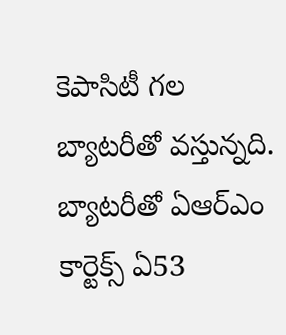కెపాసిటీ గల బ్యాటరీతో వస్తున్నది. బ్యాటరీతో ఏఆర్‌ఎం కార్టెక్స్ ఏ53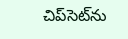చిప్‌సెట్‌ను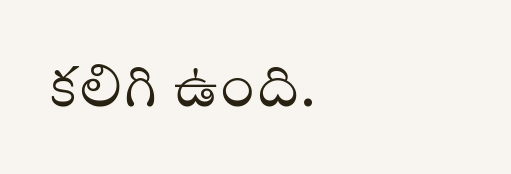కలిగి ఉంది.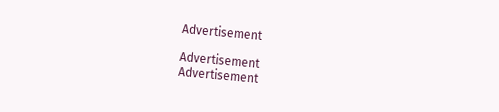Advertisement

Advertisement
Advertisement